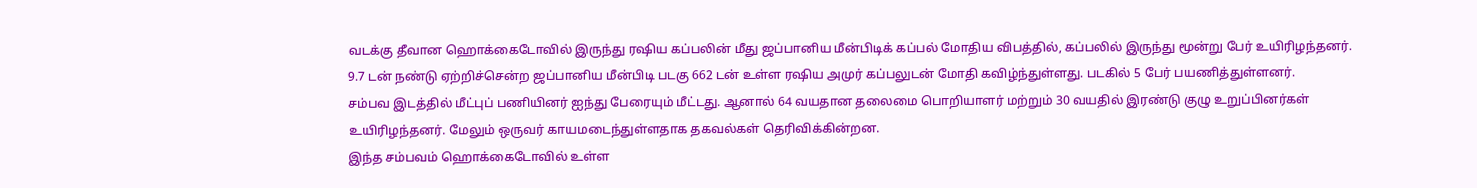வடக்கு தீவான ஹொக்கைடோவில் இருந்து ரஷிய கப்பலின் மீது ஜப்பானிய மீன்பிடிக் கப்பல் மோதிய விபத்தில், கப்பலில் இருந்து மூன்று பேர் உயிரிழந்தனர்.
9.7 டன் நண்டு ஏற்றிச்சென்ற ஜப்பானிய மீன்பிடி படகு 662 டன் உள்ள ரஷிய அமுர் கப்பலுடன் மோதி கவிழ்ந்துள்ளது. படகில் 5 பேர் பயணித்துள்ளனர்.
சம்பவ இடத்தில் மீட்புப் பணியினர் ஐந்து பேரையும் மீட்டது. ஆனால் 64 வயதான தலைமை பொறியாளர் மற்றும் 30 வயதில் இரண்டு குழு உறுப்பினர்கள் உயிரிழந்தனர். மேலும் ஒருவர் காயமடைந்துள்ளதாக தகவல்கள் தெரிவிக்கின்றன.
இந்த சம்பவம் ஹொக்கைடோவில் உள்ள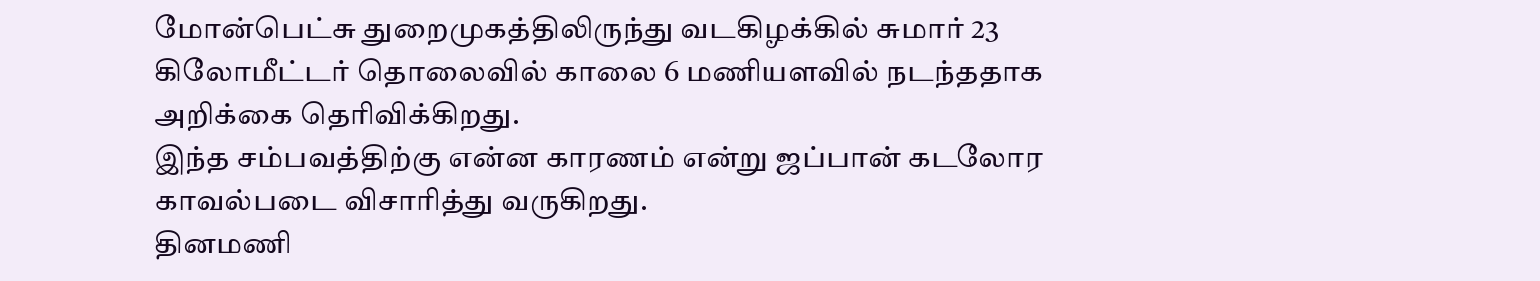மோன்பெட்சு துறைமுகத்திலிருந்து வடகிழக்கில் சுமார் 23 கிலோமீட்டர் தொலைவில் காலை 6 மணியளவில் நடந்ததாக அறிக்கை தெரிவிக்கிறது.
இந்த சம்பவத்திற்கு என்ன காரணம் என்று ஜப்பான் கடலோர காவல்படை விசாரித்து வருகிறது.
தினமணி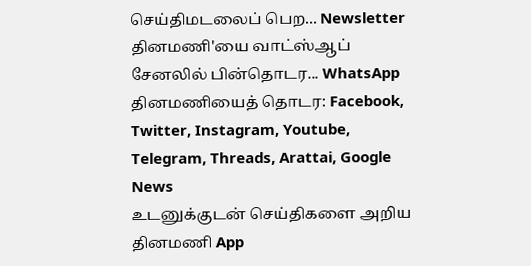செய்திமடலைப் பெற... Newsletter
தினமணி'யை வாட்ஸ்ஆப் சேனலில் பின்தொடர... WhatsApp
தினமணியைத் தொடர: Facebook, Twitter, Instagram, Youtube, Telegram, Threads, Arattai, Google News
உடனுக்குடன் செய்திகளை அறிய தினமணி App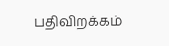பதிவிறக்கம்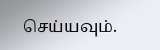செய்யவும்.